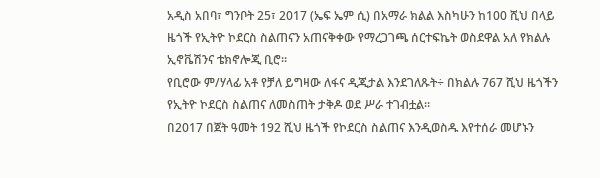አዲስ አበባ፣ ግንቦት 25፣ 2017 (ኤፍ ኤም ሲ) በአማራ ክልል እስካሁን ከ100 ሺህ በላይ ዜጎች የኢትዮ ኮደርስ ስልጠናን አጠናቅቀው የማረጋገጫ ሰርተፍኬት ወስደዋል አለ የክልሉ ኢኖቬሽንና ቴክኖሎጂ ቢሮ፡፡
የቢሮው ም/ሃላፊ አቶ የቻለ ይግዛው ለፋና ዲጂታል እንደገለጹት÷ በክልሉ 767 ሺህ ዜጎችን የኢትዮ ኮደርስ ስልጠና ለመስጠት ታቅዶ ወደ ሥራ ተገብቷል፡፡
በ2017 በጀት ዓመት 192 ሺህ ዜጎች የኮደርስ ስልጠና እንዲወስዱ እየተሰራ መሆኑን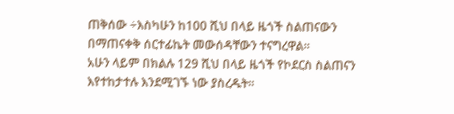ጠቅሰው ÷እስካሁን ከ100 ሺህ በላይ ዜጎች ስልጠናውን በማጠናቀቅ ሰርተፊኬት መውሰዳቸውን ተናግረዋል፡፡
አሁን ላይም በክልሉ 129 ሺህ በላይ ዜጎች የኮደርስ ስልጠናን እየተከታተሉ እንደሚገኙ ነው ያስረዱት፡፡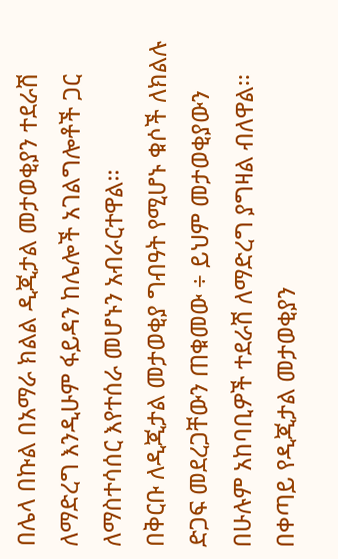በሌላ በኩል በአማራ ክልል ዲጂታል መታወቂያን ተደራሽ ለማድረግ እንዲሁም ፋይዳን ከሌሎች አገልግሎቶች ጋር ለማስተሳሰር እየተሰራ መሆኑን አብራርተዋል፡፡
በቅርቡ ለዲጂታል መታወቂያ ግብዓት የሚሆኑ ቁሶች ለክልሉ ድጋፍ መደረጋቸውን ጠቁመው ÷ ይህም መታወቂያውን በሁሉም አከባቢዎች ተደራሽ ለማድረግ ያግዛል ብለዋል፡፡
በቀጣይ የዲጂታል መታወቂያን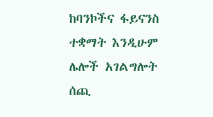ከባንኮችና ፋይናንስ ተቋማት እንዲሁም ሌሎች አገልግሎት ሰጪ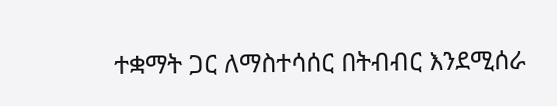ተቋማት ጋር ለማስተሳሰር በትብብር እንደሚሰራ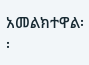አመልክተዋል፡፡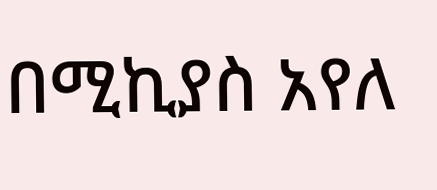በሚኪያስ አየለ